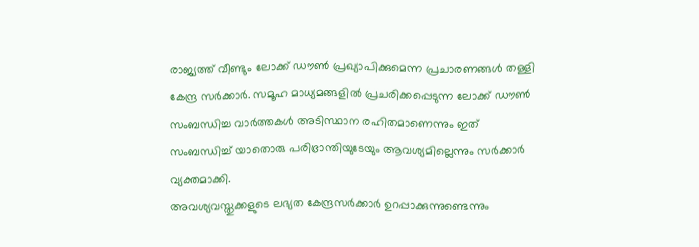രാജ്യത്ത് വീണ്ടും ലോക്ക് ഡൗൺ പ്രഖ്യാപിക്കുമെന്ന പ്രചാരണങ്ങൾ തള്ളി കേന്ദ്ര സർക്കാർ. സമൂഹ മാധ്യമങ്ങളിൽ പ്രചരിക്കപ്പെടുന്ന ലോക്ക് ഡൗൺ സംബന്ധിച്ച വാർത്തകൾ അടിസ്ഥാന രഹിതമാണെന്നും ഇത് സംബന്ധിച്ച് യാതൊരു പരിഭ്രാന്തിയുടേയും ആവശ്യമില്ലെന്നും സർക്കാർ വ്യക്തമാക്കി.
അവശ്യവസ്തുക്കളുടെ ലഭ്യത കേന്ദ്രസർക്കാർ ഉറപ്പാക്കുന്നുണ്ടെന്നും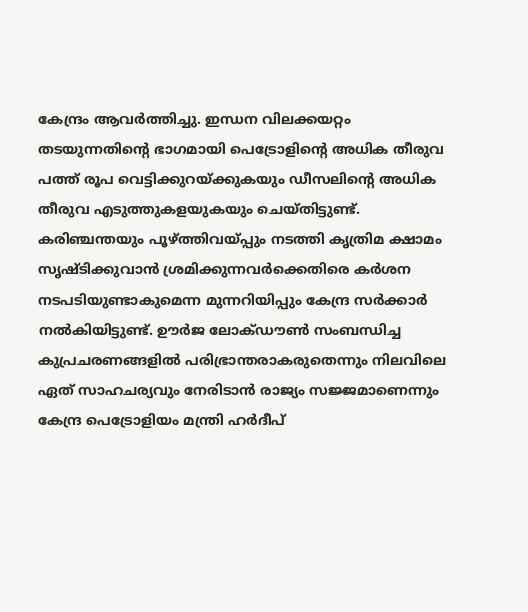കേന്ദ്രം ആവർത്തിച്ചു. ഇന്ധന വിലക്കയറ്റം തടയുന്നതിന്റെ ഭാഗമായി പെട്രോളിന്റെ അധിക തീരുവ പത്ത് രൂപ വെട്ടിക്കുറയ്ക്കുകയും ഡീസലിന്റെ അധിക തീരുവ എടുത്തുകളയുകയും ചെയ്തിട്ടുണ്ട്.
കരിഞ്ചന്തയും പൂഴ്ത്തിവയ്പ്പും നടത്തി കൃത്രിമ ക്ഷാമം സൃഷ്ടിക്കുവാൻ ശ്രമിക്കുന്നവർക്കെതിരെ കർശന നടപടിയുണ്ടാകുമെന്ന മുന്നറിയിപ്പും കേന്ദ്ര സർക്കാർ നൽകിയിട്ടുണ്ട്. ഊർജ ലോക്ഡൗൺ സംബന്ധിച്ച കുപ്രചരണങ്ങളിൽ പരിഭ്രാന്തരാകരുതെന്നും നിലവിലെ ഏത് സാഹചര്യവും നേരിടാൻ രാജ്യം സജ്ജമാണെന്നും കേന്ദ്ര പെട്രോളിയം മന്ത്രി ഹർദീപ്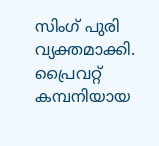സിംഗ് പുരി വ്യക്തമാക്കി.
പ്രൈവറ്റ് കമ്പനിയായ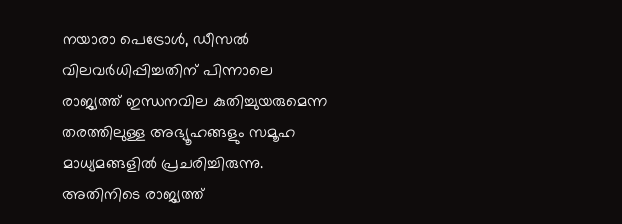നയാരാ പെട്രോൾ, ഡീസൽ വിലവർധിപ്പിച്ചതിന് പിന്നാലെ രാജ്യത്ത് ഇന്ധനവില കുതിച്ചുയരുമെന്ന തരത്തിലുള്ള അഭ്യൂഹങ്ങളും സമൂഹ മാധ്യമങ്ങളിൽ പ്രചരിച്ചിരുന്നു. അതിനിടെ രാജ്യത്ത്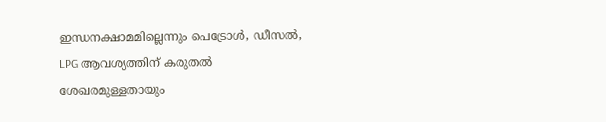ഇന്ധനക്ഷാമമില്ലെന്നും പെട്രോൾ, ഡീസൽ, LPG ആവശ്യത്തിന് കരുതൽ ശേഖരമുള്ളതായും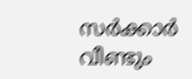സർക്കാർ വീണ്ടും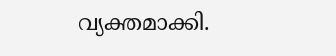വ്യക്തമാക്കി.